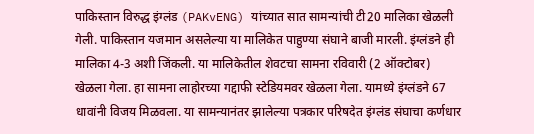पाकिस्तान विरुद्ध इंग्लंड (PAKvENG) यांच्यात सात सामन्यांची टी20 मालिका खेळली गेली. पाकिस्तान यजमान असलेल्या या मालिकेत पाहुण्या संघाने बाजी मारली. इंग्लंडने ही मालिका 4-3 अशी जिंकली. या मालिकेतील शेवटचा सामना रविवारी (2 ऑक्टोबर) खेळला गेला. हा सामना लाहोरच्या गद्दाफी स्टेडियमवर खेळला गेला. यामध्ये इंग्लंडने 67 धावांनी विजय मिळवला. या सामन्यानंतर झालेल्या पत्रकार परिषदेत इंग्लंड संघाचा कर्णधार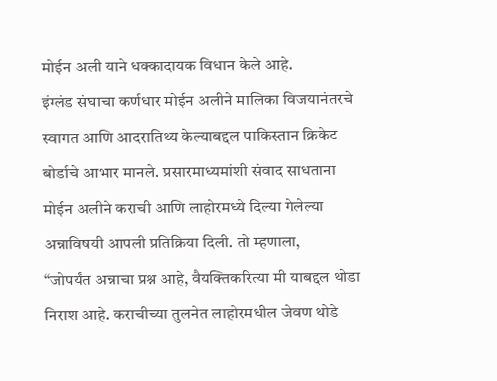मोईन अली याने धक्कादायक विधान केले आहे.
इंग्लंड संघाचा कर्णधार मोईन अलीने मालिका विजयानंतरचे स्वागत आणि आदरातिथ्य केल्याबद्दल पाकिस्तान क्रिकेट बोर्डाचे आभार मानले. प्रसारमाध्यमांशी संवाद साधताना मोईन अलीने कराची आणि लाहोरमध्ये दिल्या गेलेल्या अन्नाविषयी आपली प्रतिक्रिया दिली. तो म्हणाला,
“जोपर्यंत अन्नाचा प्रश्न आहे, वैयक्तिकरित्या मी याबद्दल थोडा निराश आहे. कराचीच्या तुलनेत लाहोरमधील जेवण थोडे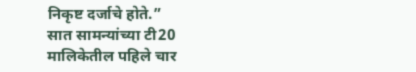निकृष्ट दर्जाचे होते.”
सात सामन्यांच्या टी20 मालिकेतील पहिले चार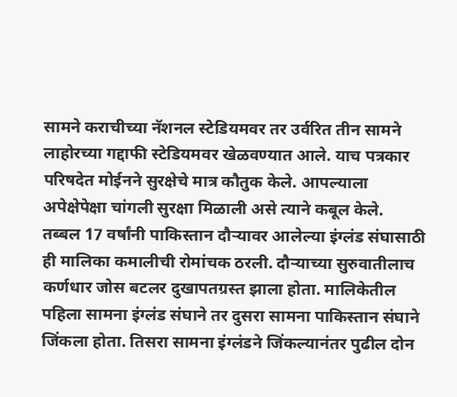सामने कराचीच्या नॅशनल स्टेडियमवर तर उर्वरित तीन सामने लाहोरच्या गद्दाफी स्टेडियमवर खेळवण्यात आले. याच पत्रकार परिषदेत मोईनने सुरक्षेचे मात्र कौतुक केले. आपल्याला अपेक्षेपेक्षा चांगली सुरक्षा मिळाली असे त्याने कबूल केले.
तब्बल 17 वर्षांनी पाकिस्तान दौऱ्यावर आलेल्या इंग्लंड संघासाठी ही मालिका कमालीची रोमांचक ठरली. दौऱ्याच्या सुरुवातीलाच कर्णधार जोस बटलर दुखापतग्रस्त झाला होता. मालिकेतील पहिला सामना इंग्लंड संघाने तर दुसरा सामना पाकिस्तान संघाने जिंकला होता. तिसरा सामना इंग्लंडने जिंकल्यानंतर पुढील दोन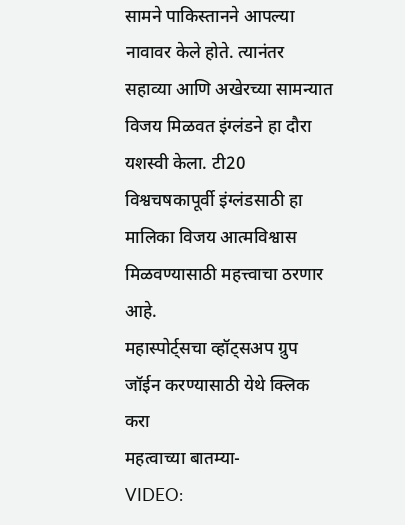सामने पाकिस्तानने आपल्या नावावर केले होते. त्यानंतर सहाव्या आणि अखेरच्या सामन्यात विजय मिळवत इंग्लंडने हा दौरा यशस्वी केला. टी20 विश्वचषकापूर्वी इंग्लंडसाठी हा मालिका विजय आत्मविश्वास मिळवण्यासाठी महत्त्वाचा ठरणार आहे.
महास्पोर्ट्सचा व्हॉट्सअप ग्रुप जॉईन करण्यासाठी येथे क्लिक करा
महत्वाच्या बातम्या-
VIDEO: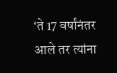‘ते 17 वर्षांनंतर आले तर त्यांना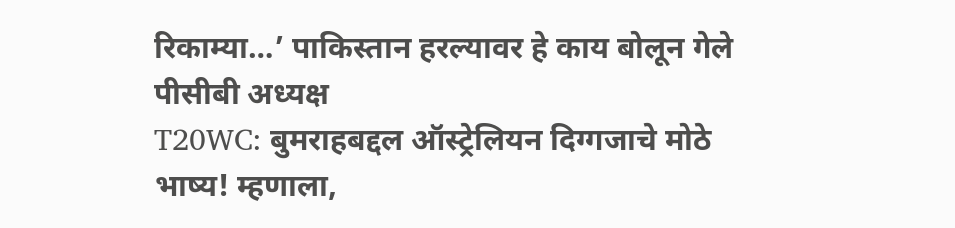रिकाम्या…’ पाकिस्तान हरल्यावर हे काय बोलून गेले पीसीबी अध्यक्ष
T20WC: बुमराहबद्दल ऑस्ट्रेलियन दिग्गजाचे मोठे भाष्य! म्हणाला,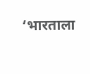‘भारताला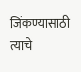जिंकण्यासाठी त्याचे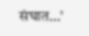संघात…’